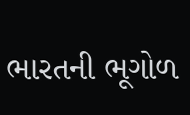ભારતની ભૂગોળ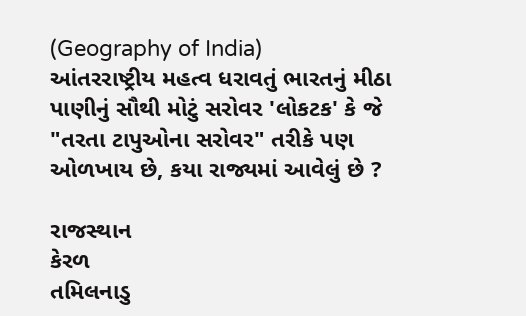(Geography of India)
આંતરરાષ્ટ્રીય મહત્વ ધરાવતું ભારતનું મીઠા પાણીનું સૌથી મોટું સરોવર 'લોકટક' કે જે "તરતા ટાપુઓના સરોવર" તરીકે પણ ઓળખાય છે, કયા રાજ્યમાં આવેલું છે ?

રાજસ્થાન
કેરળ
તમિલનાડુ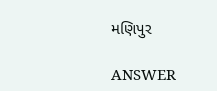મણિપુર

ANSWER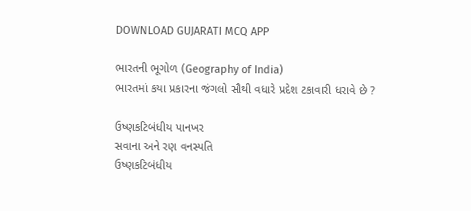DOWNLOAD GUJARATI MCQ APP

ભારતની ભૂગોળ (Geography of India)
ભારતમાં કયા પ્રકારના જંગલો સૌથી વધારે પ્રદેશ ટકાવારી ધરાવે છે ?

ઉષ્ણકટિબંધીય પાનખર
સવાના અને રણ વનસ્પતિ
ઉષ્ણકટિબંધીય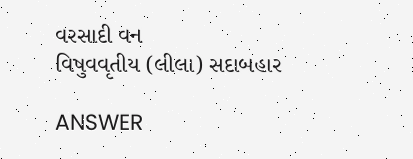વરસાદી વન
વિષુવવૃતીય (લીલા) સદાબહાર

ANSWER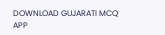DOWNLOAD GUJARATI MCQ APP